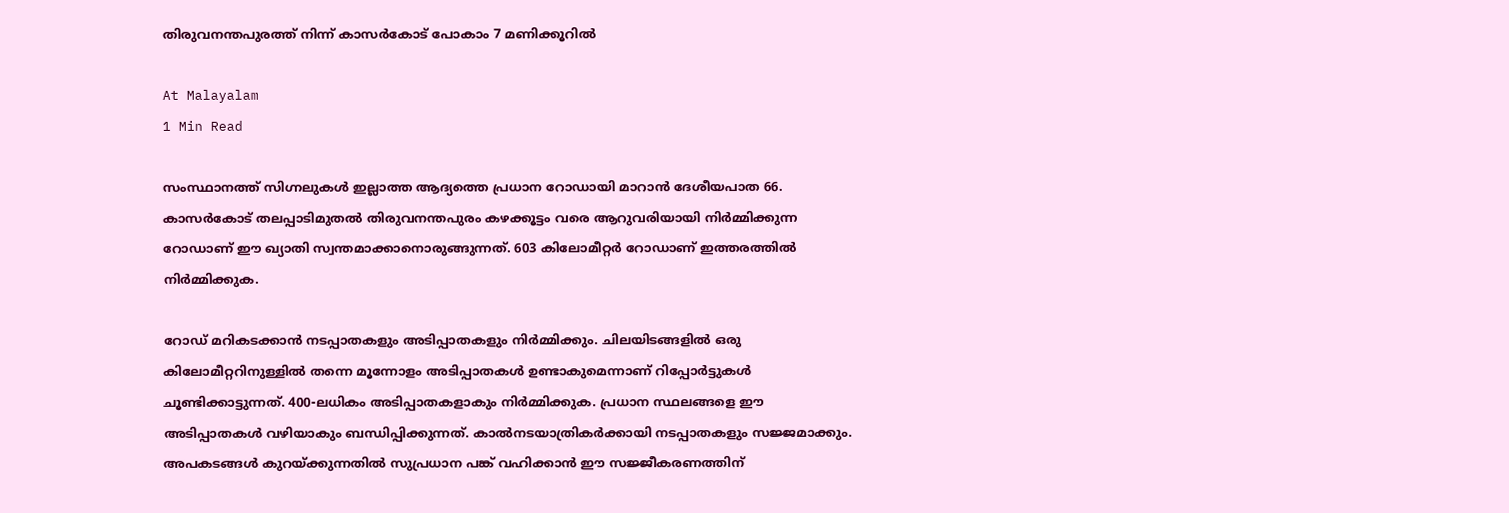തിരുവനന്തപുരത്ത് നിന്ന് കാസർകോട് പോകാം 7 മണിക്കൂറിൽ

At Malayalam
1 Min Read

സംസ്ഥാനത്ത് സിഗ്നലുകൾ ഇല്ലാത്ത ആദ്യത്തെ പ്രധാന റോഡായി മാറാൻ ദേശീയപാത 66. കാസർകോട് തലപ്പാടിമുതൽ തിരുവനന്തപുരം കഴക്കൂട്ടം വരെ ആറുവരിയായി നിർമ്മിക്കുന്ന റോഡാണ് ഈ ഖ്യാതി സ്വന്തമാക്കാനൊരുങ്ങുന്നത്. 603 കിലോമീറ്റർ റോഡാണ് ഇത്തരത്തിൽ നിർമ്മിക്കുക.

റോഡ് മറികടക്കാൻ നടപ്പാതകളും അടിപ്പാതകളും നിർമ്മിക്കും. ചിലയിടങ്ങളിൽ ഒരു കിലോമീറ്ററിനുള്ളിൽ തന്നെ മൂന്നോളം അടിപ്പാതകൾ ഉണ്ടാകുമെന്നാണ് റിപ്പോർട്ടുകൾ ചൂണ്ടിക്കാട്ടുന്നത്. 400-ലധികം അടിപ്പാതകളാകും നിർമ്മിക്കുക. പ്രധാന സ്ഥലങ്ങളെ ഈ അടിപ്പാതകൾ വഴിയാകും ബന്ധിപ്പിക്കുന്നത്. കാൽനടയാത്രികർക്കായി നടപ്പാതകളും സജ്ജമാക്കും. അപകടങ്ങൾ കുറയ്‌ക്കുന്നതിൽ സുപ്രധാന പങ്ക് വഹിക്കാൻ ഈ സജ്ജീകരണത്തിന്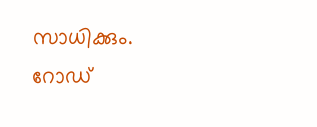സാധിക്കും.
റോഡ്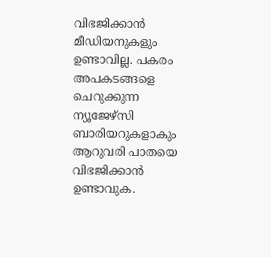വിഭജിക്കാൻ മീഡിയനുകളും ഉണ്ടാവില്ല. പകരം അപകടങ്ങളെ ചെറുക്കുന്ന ന്യൂജേഴ്സി ബാരിയറുകളാകും ആറുവരി പാതയെ വിഭജിക്കാൻ ഉണ്ടാവുക.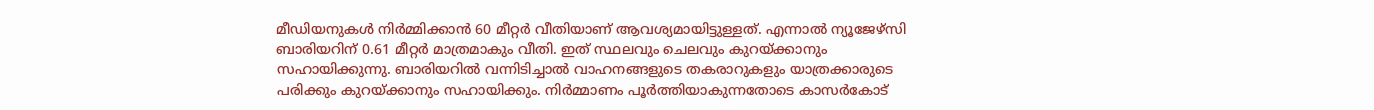മീഡിയനുകൾ നിർമ്മിക്കാൻ 60 മീറ്റർ വീതിയാണ് ആവശ്യമായിട്ടുള്ളത്. എന്നാൽ ന്യൂജേഴ്സി ബാരിയറിന് 0.61 മീറ്റർ മാത്രമാകും വീതി. ഇത് സ്ഥലവും ചെലവും കുറയ്‌ക്കാനും സഹായിക്കുന്നു. ബാരിയറിൽ വന്നിടിച്ചാൽ വാഹനങ്ങളുടെ തകരാറുകളും യാത്രക്കാരുടെ പരിക്കും കുറയ്‌ക്കാനും സഹായിക്കും. നിർമ്മാണം പൂർത്തിയാകുന്നതോടെ കാസർകോട്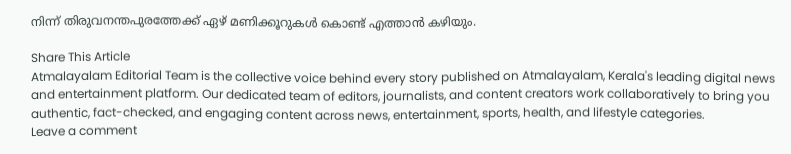നിന്ന് തിരുവനന്തപുരത്തേക്ക് ഏഴ് മണിക്കൂറുകൾ കൊണ്ട് എത്താൻ കഴിയും.

Share This Article
Atmalayalam Editorial Team is the collective voice behind every story published on Atmalayalam, Kerala's leading digital news and entertainment platform. Our dedicated team of editors, journalists, and content creators work collaboratively to bring you authentic, fact-checked, and engaging content across news, entertainment, sports, health, and lifestyle categories.
Leave a comment